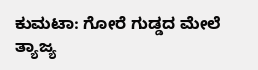ಕುಮಟಾ: ಗೋರೆ ಗುಡ್ಡದ ಮೇಲೆ ತ್ಯಾಜ್ಯ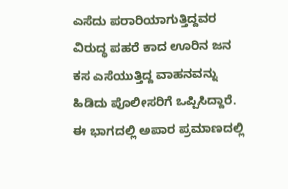ಎಸೆದು ಪರಾರಿಯಾಗುತ್ತಿದ್ದವರ ವಿರುದ್ಧ ಪಹರೆ ಕಾದ ಊರಿನ ಜನ ಕಸ ಎಸೆಯುತ್ತಿದ್ದ ವಾಹನವನ್ನು ಹಿಡಿದು ಪೊಲೀಸರಿಗೆ ಒಪ್ಪಿಸಿದ್ದಾರೆ.
ಈ ಭಾಗದಲ್ಲಿ ಅಪಾರ ಪ್ರಮಾಣದಲ್ಲಿ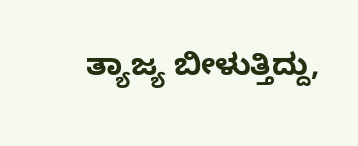ತ್ಯಾಜ್ಯ ಬೀಳುತ್ತಿದ್ದು,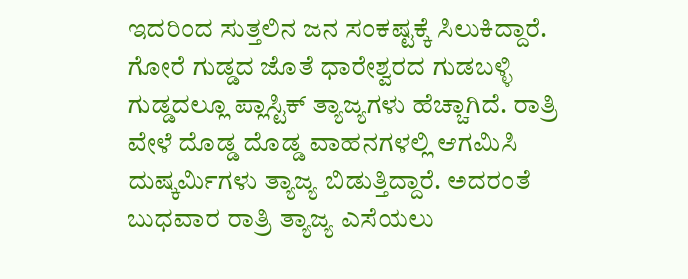ಇದರಿಂದ ಸುತ್ತಲಿನ ಜನ ಸಂಕಷ್ಟಕ್ಕೆ ಸಿಲುಕಿದ್ದಾರೆ. ಗೋರೆ ಗುಡ್ಡದ ಜೊತೆ ಧಾರೇಶ್ವರದ ಗುಡಬಳ್ಳಿ ಗುಡ್ಡದಲ್ಲೂ ಪ್ಲಾಸ್ಟಿಕ್ ತ್ಯಾಜ್ಯಗಳು ಹೆಚ್ಚಾಗಿದೆ. ರಾತ್ರಿ ವೇಳೆ ದೊಡ್ಡ ದೊಡ್ಡ ವಾಹನಗಳಲ್ಲಿ ಆಗಮಿಸಿ ದುಷ್ಕರ್ಮಿಗಳು ತ್ಯಾಜ್ಯ ಬಿಡುತ್ತಿದ್ದಾರೆ. ಅದರಂತೆ ಬುಧವಾರ ರಾತ್ರಿ ತ್ಯಾಜ್ಯ ಎಸೆಯಲು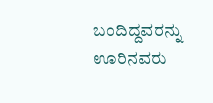ಬಂದಿದ್ದವರನ್ನು ಊರಿನವರು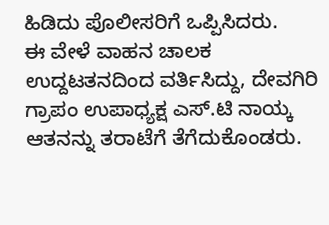ಹಿಡಿದು ಪೊಲೀಸರಿಗೆ ಒಪ್ಪಿಸಿದರು.
ಈ ವೇಳೆ ವಾಹನ ಚಾಲಕ ಉದ್ದಟತನದಿಂದ ವರ್ತಿಸಿದ್ದು, ದೇವಗಿರಿ ಗ್ರಾಪಂ ಉಪಾಧ್ಯಕ್ಷ ಎಸ್.ಟಿ ನಾಯ್ಕ ಆತನನ್ನು ತರಾಟೆಗೆ ತೆಗೆದುಕೊಂಡರು.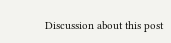Discussion about this post